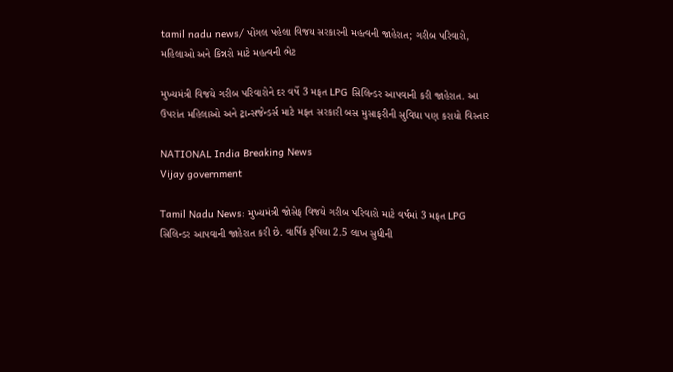tamil nadu news/ પોંગલ પહેલા વિજય સરકારની મહત્વની જાહેરાત; ગરીબ પરિવારો, મહિલાઓ અને કિન્નરો માટે મહત્વની ભેટ

મુખ્યમંત્રી વિજયે ગરીબ પરિવારોને દર વર્ષે 3 મફત LPG સિલિન્ડર આપવાની કરી જાહેરાત. આ ઉપરાંત મહિલાઓ અને ટ્રાન્સજેન્ડર્સ માટે મફત સરકારી બસ મુસાફરીની સુવિધા પણ કરાયો વિસ્તાર

NATIONAL India Breaking News
Vijay government

Tamil Nadu News: મુખ્યમંત્રી જોસેફ વિજયે ગરીબ પરિવારો માટે વર્ષમાં 3 મફત LPG સિલિન્ડર આપવાની જાહેરાત કરી છે. વાર્ષિક રૂપિયા 2.5 લાખ સુધીની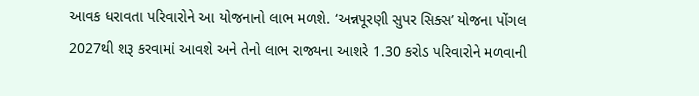આવક ધરાવતા પરિવારોને આ યોજનાનો લાભ મળશે. ‘અન્નપૂરણી સુપર સિક્સ’ યોજના પોંગલ 2027થી શરૂ કરવામાં આવશે અને તેનો લાભ રાજ્યના આશરે 1.30 કરોડ પરિવારોને મળવાની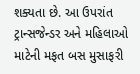શક્યતા છે. આ ઉપરાંત ટ્રાન્સજેન્ડર અને મહિલાઓ માટેની મફત બસ મુસાફરી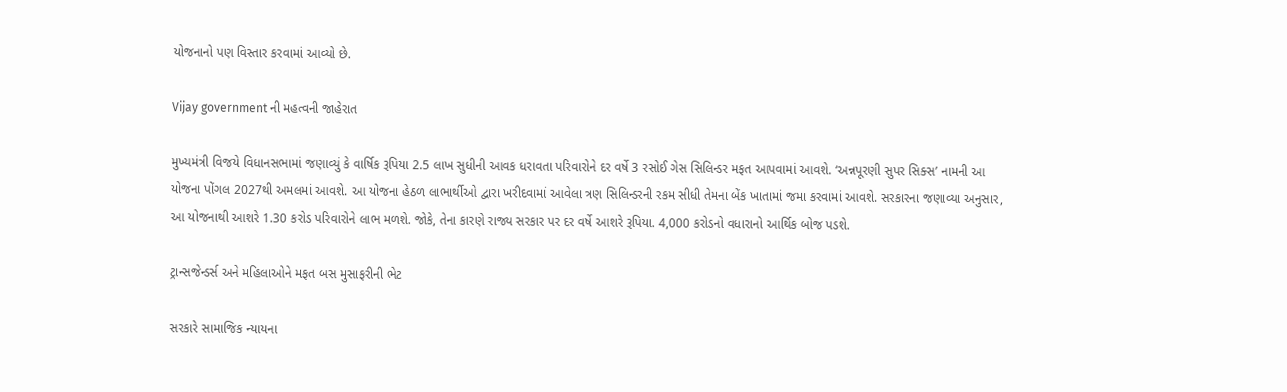યોજનાનો પણ વિસ્તાર કરવામાં આવ્યો છે.

Vijay government ની મહત્વની જાહેરાત

મુખ્યમંત્રી વિજયે વિધાનસભામાં જણાવ્યું કે વાર્ષિક રૂપિયા 2.5 લાખ સુધીની આવક ધરાવતા પરિવારોને દર વર્ષે 3 રસોઈ ગેસ સિલિન્ડર મફત આપવામાં આવશે. ‘અન્નપૂરણી સુપર સિક્સ’ નામની આ યોજના પોંગલ 2027થી અમલમાં આવશે. આ યોજના હેઠળ લાભાર્થીઓ દ્વારા ખરીદવામાં આવેલા ત્રણ સિલિન્ડરની રકમ સીધી તેમના બેંક ખાતામાં જમા કરવામાં આવશે. સરકારના જણાવ્યા અનુસાર, આ યોજનાથી આશરે 1.30 કરોડ પરિવારોને લાભ મળશે. જોકે, તેના કારણે રાજ્ય સરકાર પર દર વર્ષે આશરે રૂપિયા. 4,000 કરોડનો વધારાનો આર્થિક બોજ પડશે.

ટ્રાન્સજેન્ડર્સ અને મહિલાઓને મફત બસ મુસાફરીની ભેટ

સરકારે સામાજિક ન્યાયના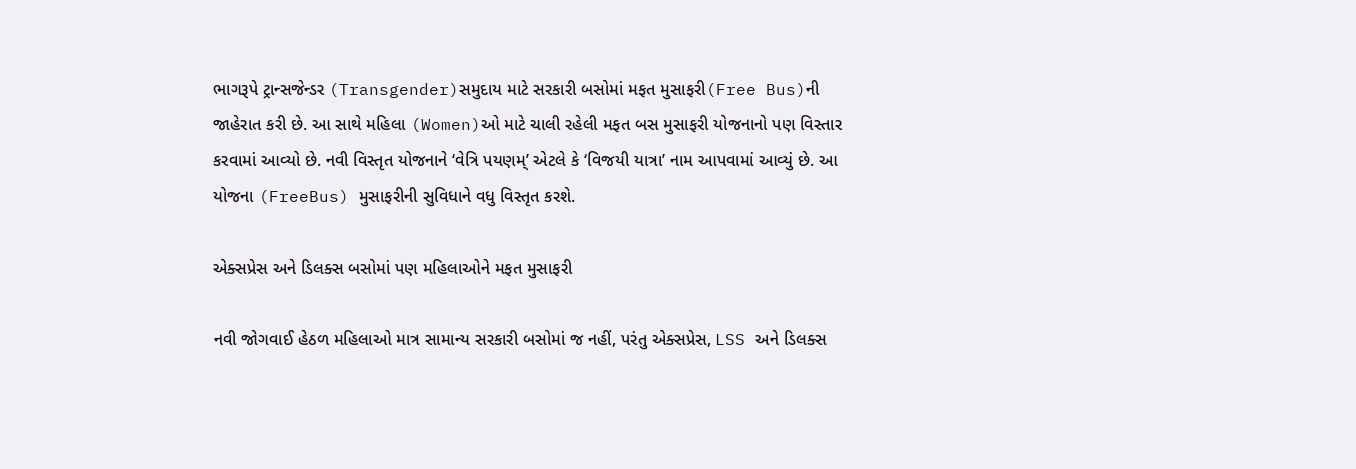ભાગરૂપે ટ્રાન્સજેન્ડર (Transgender)સમુદાય માટે સરકારી બસોમાં મફત મુસાફરી(Free Bus)ની જાહેરાત કરી છે. આ સાથે મહિલા (Women)ઓ માટે ચાલી રહેલી મફત બસ મુસાફરી યોજનાનો પણ વિસ્તાર કરવામાં આવ્યો છે. નવી વિસ્તૃત યોજનાને ‘વેત્રિ પયણમ્’ એટલે કે ‘વિજયી યાત્રા’ નામ આપવામાં આવ્યું છે. આ યોજના (FreeBus) મુસાફરીની સુવિધાને વધુ વિસ્તૃત કરશે.

એક્સપ્રેસ અને ડિલક્સ બસોમાં પણ મહિલાઓને મફત મુસાફરી

નવી જોગવાઈ હેઠળ મહિલાઓ માત્ર સામાન્ય સરકારી બસોમાં જ નહીં, પરંતુ એક્સપ્રેસ, LSS અને ડિલક્સ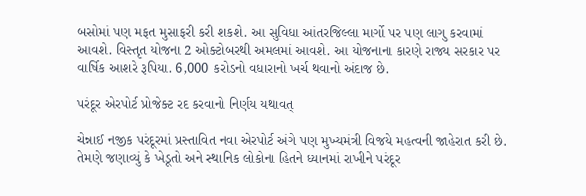બસોમાં પણ મફત મુસાફરી કરી શકશે. આ સુવિધા આંતરજિલ્લા માર્ગો પર પણ લાગુ કરવામાં આવશે. વિસ્તૃત યોજના 2 ઓક્ટોબરથી અમલમાં આવશે. આ યોજનાના કારણે રાજ્ય સરકાર પર વાર્ષિક આશરે રૂપિયા. 6,000 કરોડનો વધારાનો ખર્ચ થવાનો અંદાજ છે.

પરંદૂર એરપોર્ટ પ્રોજેક્ટ રદ કરવાનો નિર્ણય યથાવત્

ચેન્નાઈ નજીક પરંદૂરમાં પ્રસ્તાવિત નવા એરપોર્ટ અંગે પણ મુખ્યમંત્રી વિજયે મહત્વની જાહેરાત કરી છે. તેમણે જણાવ્યું કે ખેડૂતો અને સ્થાનિક લોકોના હિતને ધ્યાનમાં રાખીને પરંદૂર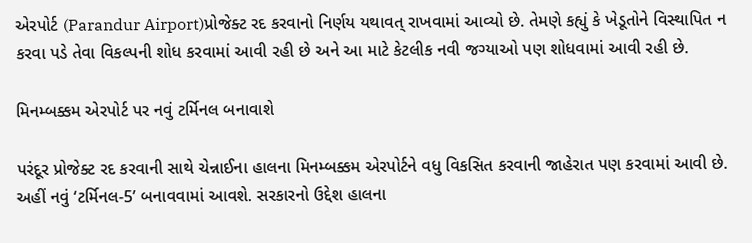એરપોર્ટ (Parandur Airport)પ્રોજેક્ટ રદ કરવાનો નિર્ણય યથાવત્ રાખવામાં આવ્યો છે. તેમણે કહ્યું કે ખેડૂતોને વિસ્થાપિત ન કરવા પડે તેવા વિકલ્પની શોધ કરવામાં આવી રહી છે અને આ માટે કેટલીક નવી જગ્યાઓ પણ શોધવામાં આવી રહી છે.

મિનમ્બક્કમ એરપોર્ટ પર નવું ટર્મિનલ બનાવાશે

પરંદૂર પ્રોજેક્ટ રદ કરવાની સાથે ચેન્નાઈના હાલના મિનમ્બક્કમ એરપોર્ટને વધુ વિકસિત કરવાની જાહેરાત પણ કરવામાં આવી છે. અહીં નવું ‘ટર્મિનલ-5’ બનાવવામાં આવશે. સરકારનો ઉદ્દેશ હાલના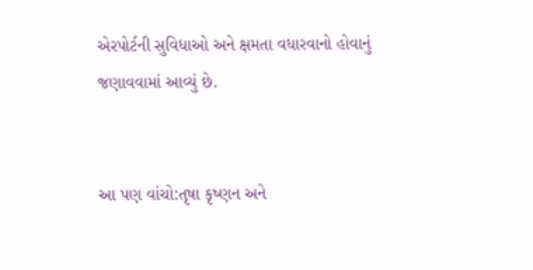એરપોર્ટની સુવિધાઓ અને ક્ષમતા વધારવાનો હોવાનું જણાવવામાં આવ્યું છે.


આ પણ વાંચો:તૃષા કૃષ્ણન અને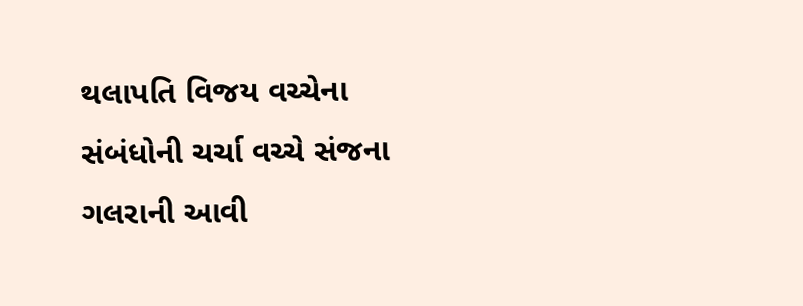થલાપતિ વિજય વચ્ચેના સંબંધોની ચર્ચા વચ્ચે સંજના ગલરાની આવી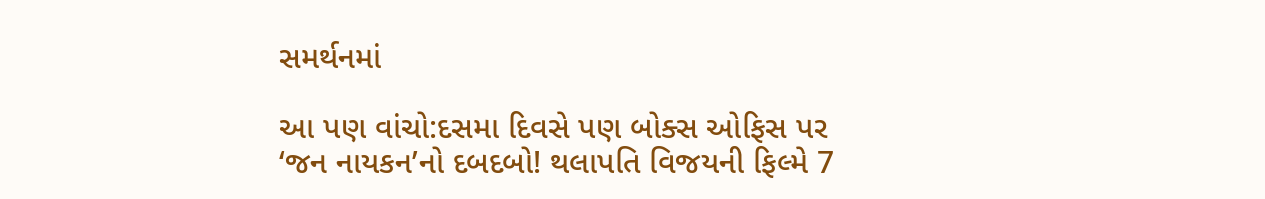સમર્થનમાં

આ પણ વાંચો:દસમા દિવસે પણ બોક્સ ઓફિસ પર ‘જન નાયકન’નો દબદબો! થલાપતિ વિજયની ફિલ્મે 7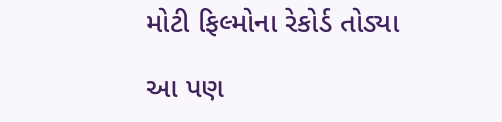મોટી ફિલ્મોના રેકોર્ડ તોડ્યા

આ પણ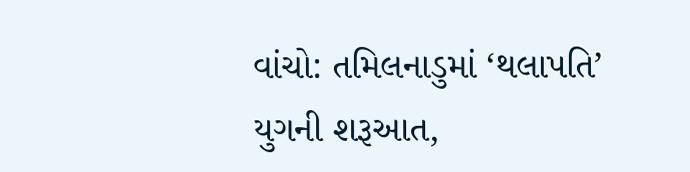વાંચો: તમિલનાડુમાં ‘થલાપતિ’ યુગની શરૂઆત,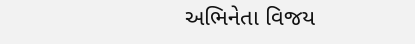અભિનેતા વિજય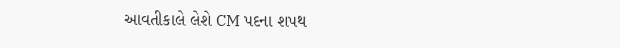આવતીકાલે લેશે CM પદના શપથ